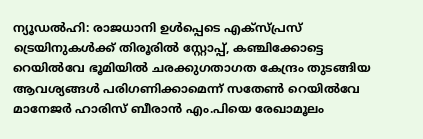ന്യൂഡൽഹി: രാജധാനി ഉൾപ്പെടെ എക്സ്പ്രസ് ട്രെയിനുകൾക്ക് തിരൂരിൽ സ്റ്റോപ്പ്, കഞ്ചിക്കോട്ടെ റെയിൽവേ ഭൂമിയിൽ ചരക്കുഗതാഗത കേന്ദ്രം തുടങ്ങിയ ആവശ്യങ്ങൾ പരിഗണിക്കാമെന്ന് സതേൺ റെയിൽവേ മാനേജർ ഹാരിസ് ബീരാൻ എം.പിയെ രേഖാമൂലം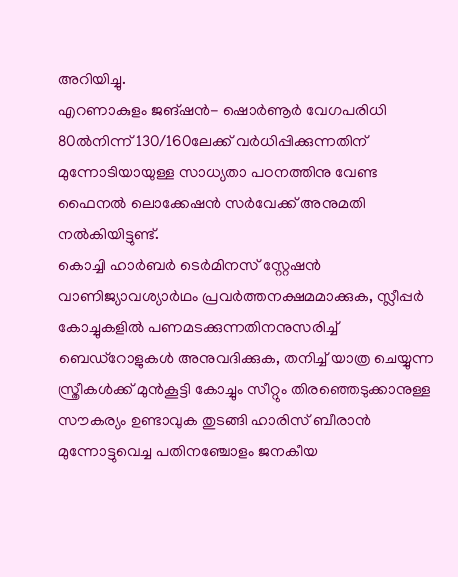അറിയിച്ചു.
എറണാകുളം ജങ്ഷൻ- ഷൊർണൂർ വേഗപരിധി 80ൽനിന്ന് 130/160ലേക്ക് വർധിപ്പിക്കുന്നതിന് മുന്നോടിയായുള്ള സാധ്യതാ പഠനത്തിനു വേണ്ട ഫൈനൽ ലൊക്കേഷൻ സർവേക്ക് അനുമതി നൽകിയിട്ടുണ്ട്.
കൊച്ചി ഹാർബർ ടെർമിനസ് സ്റ്റേഷൻ വാണിജ്യാവശ്യാർഥം പ്രവർത്തനക്ഷമമാക്കുക, സ്ലീപ്പർ കോച്ചുകളിൽ പണമടക്കുന്നതിനനുസരിച്ച് ബെഡ്റോളുകൾ അനുവദിക്കുക, തനിച്ച് യാത്ര ചെയ്യുന്ന സ്ത്രീകൾക്ക് മുൻകൂട്ടി കോച്ചും സീറ്റും തിരഞ്ഞെടുക്കാനുള്ള സൗകര്യം ഉണ്ടാവുക തുടങ്ങി ഹാരിസ് ബീരാൻ മുന്നോട്ടുവെച്ച പതിനഞ്ചോളം ജനകീയ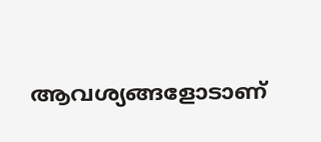ആവശ്യങ്ങളോടാണ്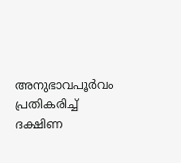അനുഭാവപൂർവം പ്രതികരിച്ച് ദക്ഷിണ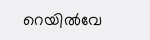റെയിൽവേ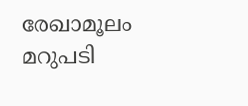രേഖാമൂലം മറുപടി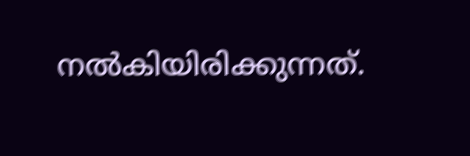നൽകിയിരിക്കുന്നത്.